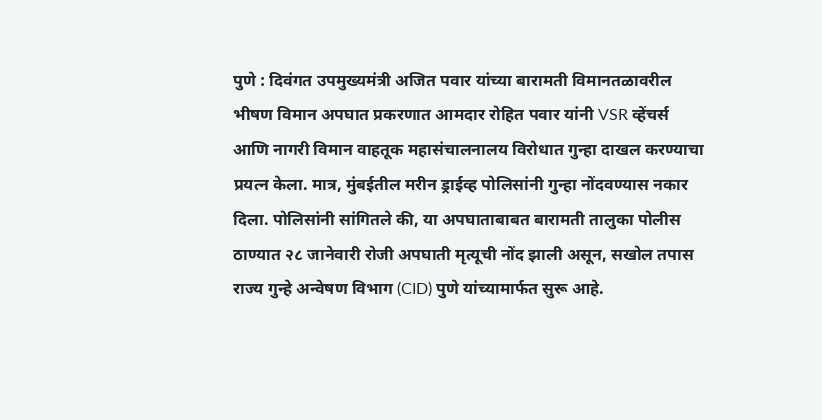पुणे : दिवंगत उपमुख्यमंत्री अजित पवार यांच्या बारामती विमानतळावरील भीषण विमान अपघात प्रकरणात आमदार रोहित पवार यांनी VSR व्हेंचर्स आणि नागरी विमान वाहतूक महासंचालनालय विरोधात गुन्हा दाखल करण्याचा प्रयत्न केला. मात्र, मुंबईतील मरीन ड्राईव्ह पोलिसांनी गुन्हा नोंदवण्यास नकार दिला. पोलिसांनी सांगितले की, या अपघाताबाबत बारामती तालुका पोलीस ठाण्यात २८ जानेवारी रोजी अपघाती मृत्यूची नोंद झाली असून, सखोल तपास राज्य गुन्हे अन्वेषण विभाग (CID) पुणे यांच्यामार्फत सुरू आहे.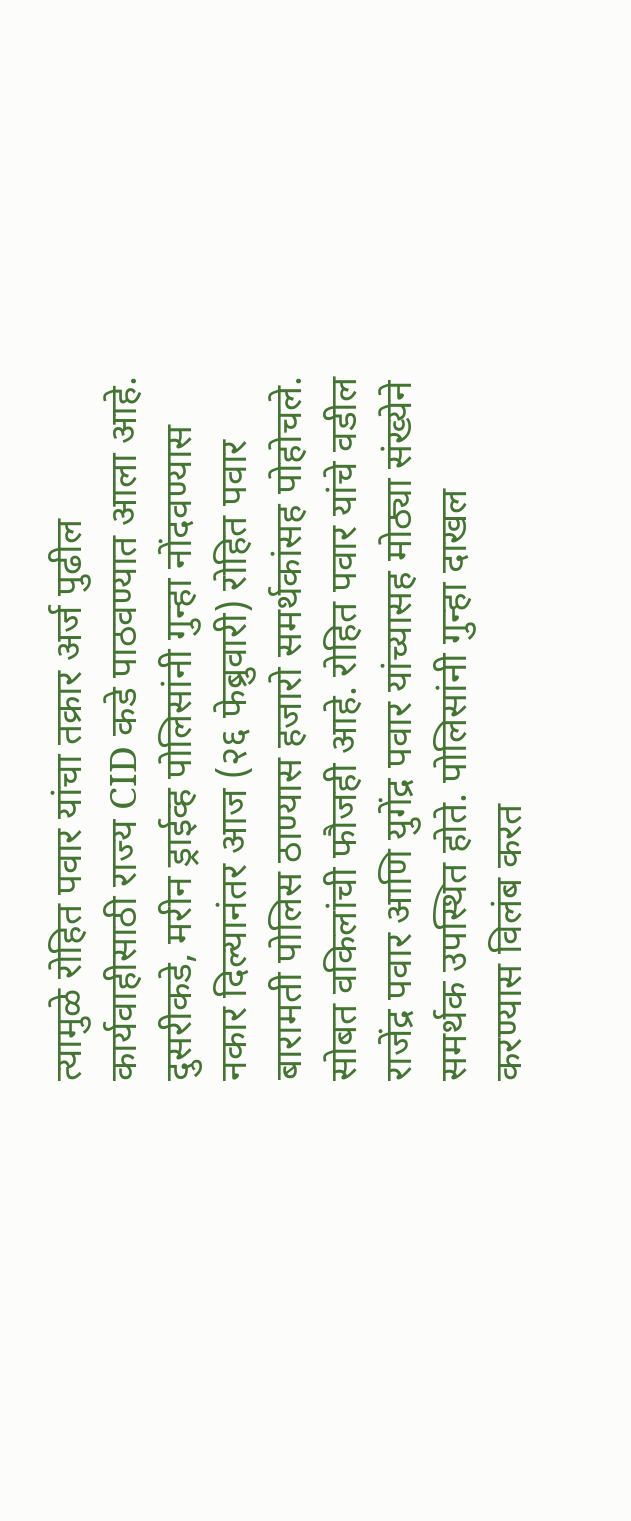त्यामुळे रोहित पवार यांचा तक्रार अर्ज पुढील कार्यवाहीसाठी राज्य CID कडे पाठवण्यात आला आहे.
दुसरीकडे, मरीन ड्राईव्ह पोलिसांनी गुन्हा नोंदवण्यास नकार दिल्यानंतर आज (२६ फेब्रुवारी) रोहित पवार बारामती पोलिस ठाण्यास हजारो समर्थकांसह पोहोचले. सोबत वकिलांची फौजही आहे. रोहित पवार यांचे वडील राजेंद्र पवार आणि युगेंद्र पवार यांच्यासह मोठ्या संख्येने समर्थक उपस्थित होते. पोलिसांनी गुन्हा दाखल करण्यास विलंब करत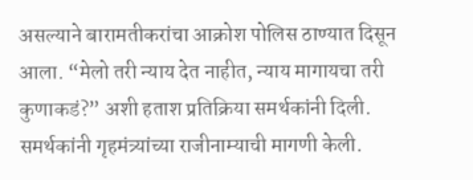असल्याने बारामतीकरांचा आक्रोश पोलिस ठाण्यात दिसून आला. “मेलो तरी न्याय देत नाहीत, न्याय मागायचा तरी कुणाकडं?” अशी हताश प्रतिक्रिया समर्थकांनी दिली.
समर्थकांनी गृहमंत्र्यांच्या राजीनाम्याची मागणी केली.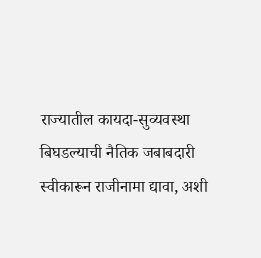राज्यातील कायदा-सुव्यवस्था बिघडल्याची नैतिक जबाबदारी स्वीकारून राजीनामा द्यावा, अशी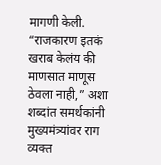मागणी केली. “राजकारण इतकं खराब केलंय की माणसात माणूस ठेवला नाही,” अशा शब्दांत समर्थकांनी मुख्यमंत्र्यांवर राग व्यक्त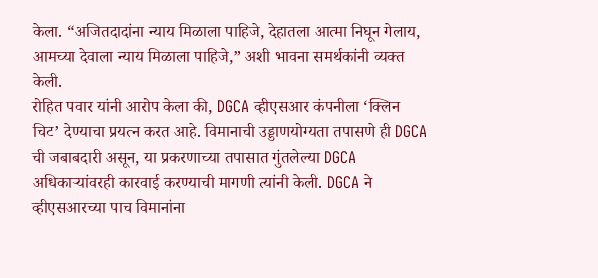केला. “अजितदादांना न्याय मिळाला पाहिजे, देहातला आत्मा निघून गेलाय, आमच्या देवाला न्याय मिळाला पाहिजे,” अशी भावना समर्थकांनी व्यक्त केली.
रोहित पवार यांनी आरोप केला की, DGCA व्हीएसआर कंपनीला ‘क्लिन चिट’ देण्याचा प्रयत्न करत आहे. विमानाची उड्डाणयोग्यता तपासणे ही DGCA ची जबाबदारी असून, या प्रकरणाच्या तपासात गुंतलेल्या DGCA अधिकाऱ्यांवरही कारवाई करण्याची मागणी त्यांनी केली. DGCA ने व्हीएसआरच्या पाच विमानांना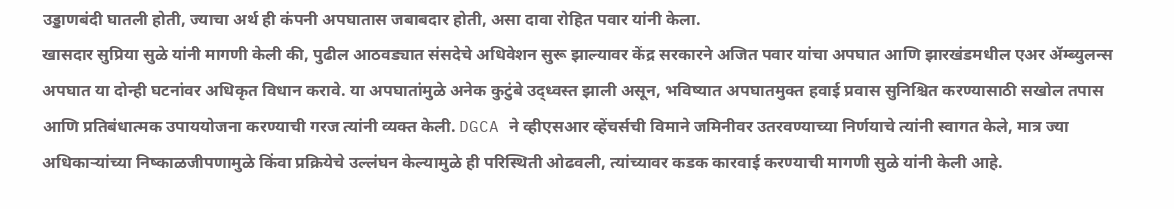उड्डाणबंदी घातली होती, ज्याचा अर्थ ही कंपनी अपघातास जबाबदार होती, असा दावा रोहित पवार यांनी केला.
खासदार सुप्रिया सुळे यांनी मागणी केली की, पुढील आठवड्यात संसदेचे अधिवेशन सुरू झाल्यावर केंद्र सरकारने अजित पवार यांचा अपघात आणि झारखंडमधील एअर ॲम्ब्युलन्स अपघात या दोन्ही घटनांवर अधिकृत विधान करावे. या अपघातांमुळे अनेक कुटुंबे उद्ध्वस्त झाली असून, भविष्यात अपघातमुक्त हवाई प्रवास सुनिश्चित करण्यासाठी सखोल तपास आणि प्रतिबंधात्मक उपाययोजना करण्याची गरज त्यांनी व्यक्त केली. DGCA ने व्हीएसआर व्हेंचर्सची विमाने जमिनीवर उतरवण्याच्या निर्णयाचे त्यांनी स्वागत केले, मात्र ज्या अधिकाऱ्यांच्या निष्काळजीपणामुळे किंवा प्रक्रियेचे उल्लंघन केल्यामुळे ही परिस्थिती ओढवली, त्यांच्यावर कडक कारवाई करण्याची मागणी सुळे यांनी केली आहे.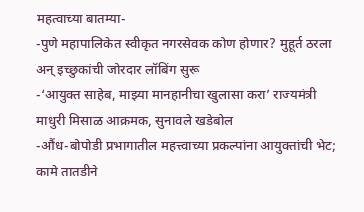महत्वाच्या बातम्या-
-पुणे महापालिकेत स्वीकृत नगरसेवक कोण होणार? मुहूर्त ठरला अन् इच्छुकांची जोरदार लॉबिंग सुरू
-‘आयुक्त साहेब, माझ्या मानहानीचा खुलासा करा’ राज्यमंत्री माधुरी मिसाळ आक्रमक, सुनावले खडेबोल
-औंध-बोपोडी प्रभागातील महत्त्वाच्या प्रकल्पांना आयुक्तांची भेट; कामे तातडीने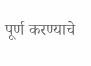पूर्ण करण्याचे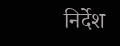निर्देश